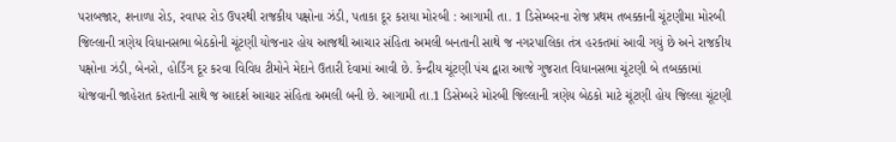પરાબજાર, શનાળા રોડ, રવાપર રોડ ઉપરથી રાજકીય પક્ષોના ઝંડી, પતાકા દૂર કરાયા મોરબી : આગામી તા. 1 ડિસેમ્બરના રોજ પ્રથમ તબક્કાની ચૂંટણીમા મોરબી જિલ્લાની ત્રણેય વિધાનસભા બેઠકોની ચૂંટણી યોજનાર હોય આજથી આચાર સંહિતા અમલી બનતાની સાથે જ નગરપાલિકા તંત્ર હરકતમાં આવી ગયું છે અને રાજકીય પક્ષોના ઝંડી, બેનરો, હોર્ડિંગ દૂર કરવા વિવિધ ટીમોને મેદાને ઉતારી દેવામાં આવી છે. કેન્દ્રીય ચૂંટણી પંચ દ્વારા આજે ગુજરાત વિધાનસભા ચૂંટણી બે તબક્કામાં યોજવાની જાહેરાત કરતાની સાથે જ આદર્શ આચાર સંહિતા અમલી બની છે. આગામી તા.1 ડિસેમ્બરે મોરબી જિલ્લાની ત્રણેય બેઠકો માટે ચૂંટણી હોય જિલ્લા ચૂંટણી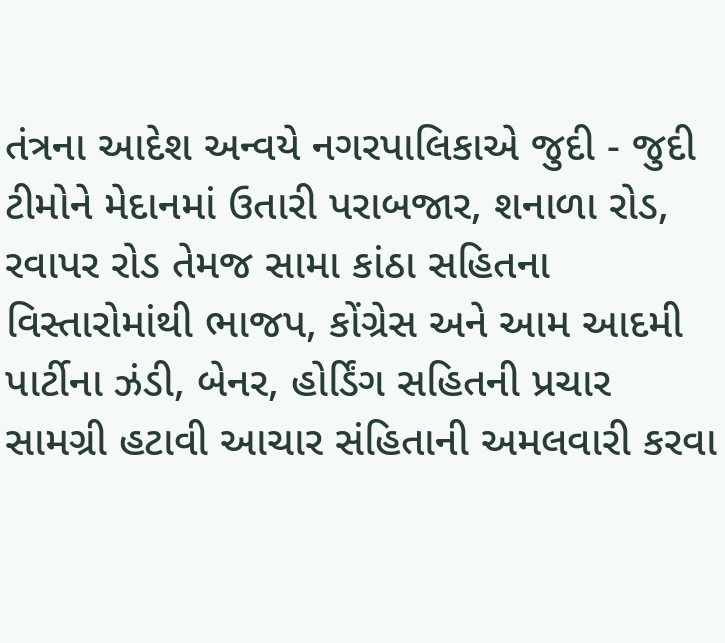તંત્રના આદેશ અન્વયે નગરપાલિકાએ જુદી - જુદી ટીમોને મેદાનમાં ઉતારી પરાબજાર, શનાળા રોડ, રવાપર રોડ તેમજ સામા કાંઠા સહિતના વિસ્તારોમાંથી ભાજપ, કોંગ્રેસ અને આમ આદમી પાર્ટીના ઝંડી, બેનર, હોર્ડિંગ સહિતની પ્રચાર સામગ્રી હટાવી આચાર સંહિતાની અમલવારી કરવા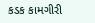કડક કામગીરી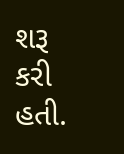શરૂ કરી હતી.